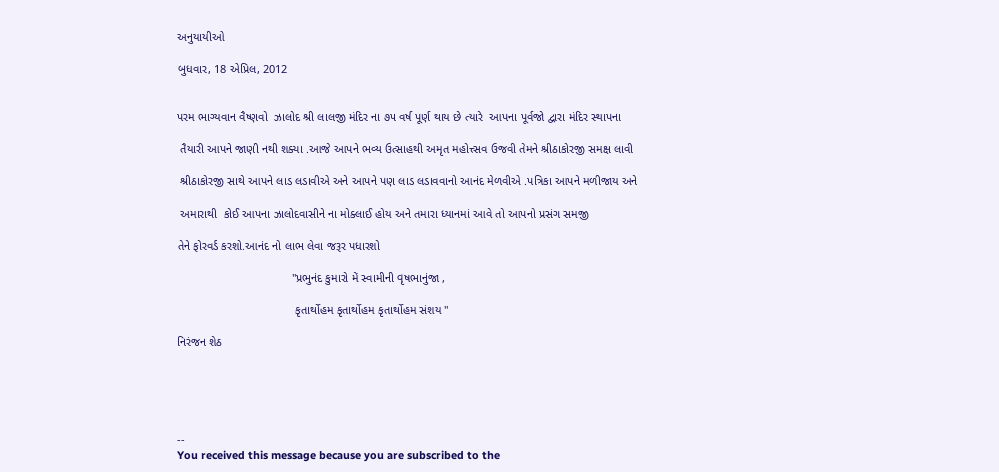અનુયાયીઓ

બુધવાર, 18 એપ્રિલ, 2012


પરમ ભાગ્યવાન વૈષ્ણવો  ઝાલોદ શ્રી લાલજી મંદિર ના ૭૫ વર્ષ પૂર્ણ થાય છે ત્યારે  આપના પૂર્વજો દ્વારા મંદિર સ્થાપના

 તૈયારી આપને જાણી નથી શક્યા .આજે આપને ભવ્ય ઉત્સાહથી અમૃત મહોત્ત્સવ ઉજવી તેમને શ્રીઠાકોરજી સમક્ષ લાવી

 શ્રીઠાકોરજી સાથે આપને લાડ લડાવીએ અને આપને પણ લાડ લડાવવાનો આનંદ મેળવીએ .પત્રિકા આપને મળીજાય અને

 અમારાથી  કોઈ આપના ઝાલોદવાસીને ના મોક્લાઈ હોય અને તમારા ધ્યાનમાં આવે તો આપનો પ્રસંગ સમજી

તેને ફોરવર્ડ કરશો.આનંદ નો લાભ લેવા જરૂર પધારશો

                                   "પ્રભુનંદ કુમારો મેં સ્વામીની વૃષભાનુંજા ,

                                    કૃતાર્થોહમ કૃતાર્થોહમ કૃતાર્થોહમ સંશય "

નિરંજન શેઠ





--
You received this message because you are subscribed to the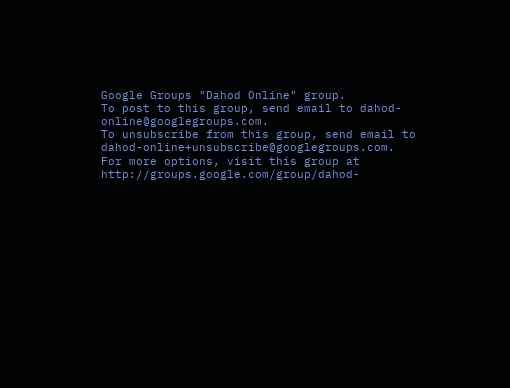Google Groups "Dahod Online" group.
To post to this group, send email to dahod-online@googlegroups.com.
To unsubscribe from this group, send email to dahod-online+unsubscribe@googlegroups.com.
For more options, visit this group at http://groups.google.com/group/dahod-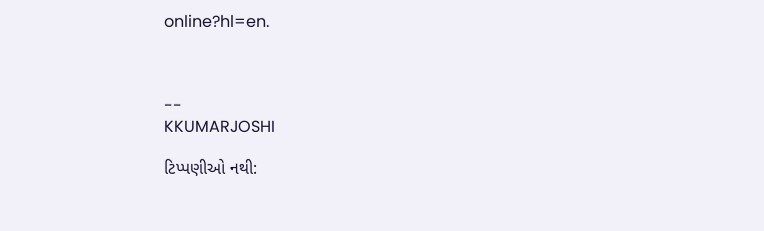online?hl=en.



--
KKUMARJOSHI

ટિપ્પણીઓ નથી: